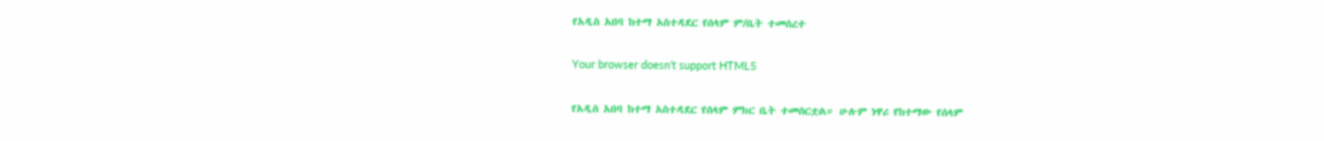የአዲስ አበባ ከተማ አስተዳደር የሰላም ም/ቤት ተመሰረተ

Your browser doesn’t support HTML5

የአዲስ አበባ ከተማ አስተዳደር የሰላም ምክር ቤት ተመሰርቷል። ሁሉም ነዋሪ የከተማው የሰላም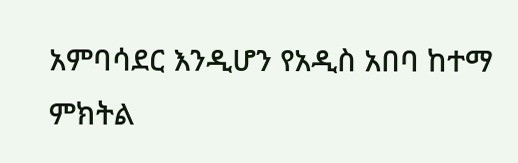አምባሳደር እንዲሆን የአዲስ አበባ ከተማ ምክትል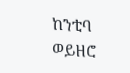ከንቲባ ወይዘሮ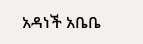አዳነች አቤቤ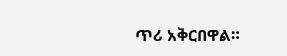ጥሪ አቅርበዋል።